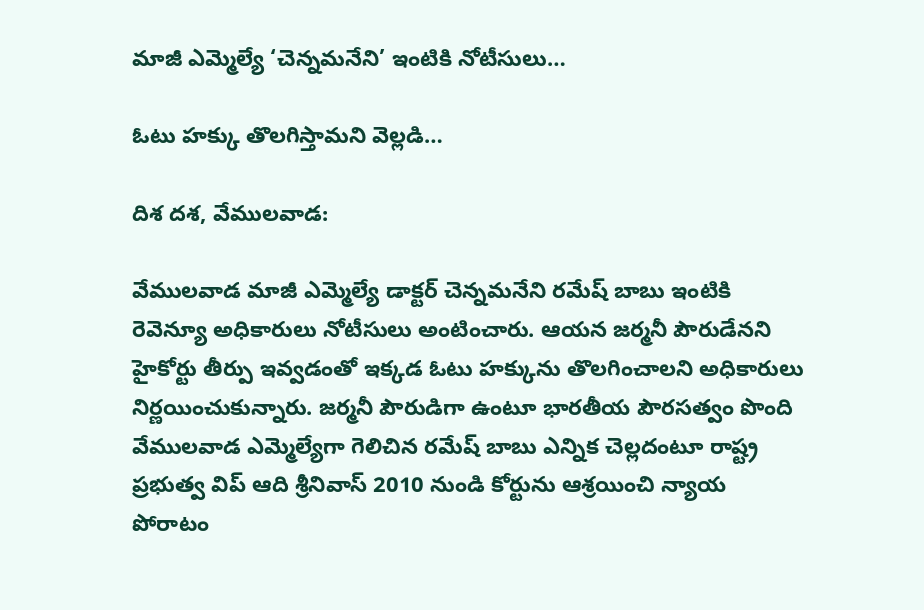మాజీ ఎమ్మెల్యే ‘చెన్నమనేని’ ఇంటికి నోటీసులు…

ఓటు హక్కు తొలగిస్తామని వెల్లడి…

దిశ దశ, వేములవాడ:

వేములవాడ మాజీ ఎమ్మెల్యే డాక్టర్ చెన్నమనేని రమేష్ బాబు ఇంటికి రెవెన్యూ అధికారులు నోటీసులు అంటించారు. ఆయన జర్మనీ పౌరుడేనని హైకోర్టు తీర్పు ఇవ్వడంతో ఇక్కడ ఓటు హక్కును తొలగించాలని అధికారులు నిర్ణయించుకున్నారు. జర్మనీ పౌరుడిగా ఉంటూ భారతీయ పౌరసత్వం పొంది వేములవాడ ఎమ్మెల్యేగా గెలిచిన రమేష్ బాబు ఎన్నిక చెల్లదంటూ రాష్ట్ర ప్రభుత్వ విప్ ఆది శ్రీనివాస్ 2010 నుండి కోర్టును ఆశ్రయించి న్యాయ పోరాటం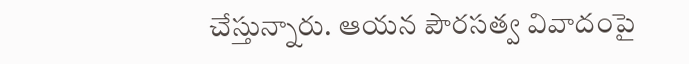చేస్తున్నారు. ఆయన పౌరసత్వ వివాదంపై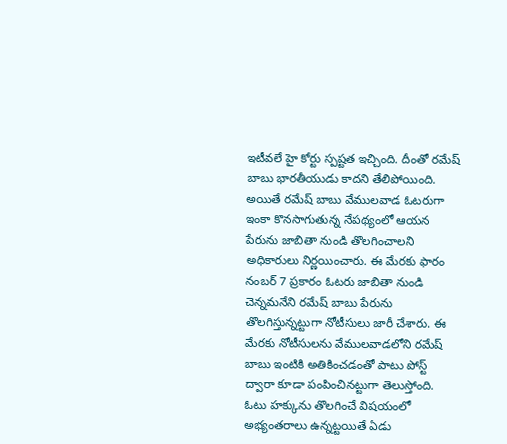ఇటీవలే హై కోర్టు స్పష్టత ఇచ్చింది. దీంతో రమేష్ బాబు భారతీయుడు కాదని తేలిపోయింది. అయితే రమేష్ బాబు వేములవాడ ఓటరుగా ఇంకా కొనసాగుతున్న నేపథ్యంలో ఆయన పేరును జాబితా నుండి తొలగించాలని అధికారులు నిర్ణయించారు. ఈ మేరకు ఫారం నంబర్ 7 ప్రకారం ఓటరు జాబితా నుండి చెన్నమనేని రమేష్ బాబు పేరును తొలగిస్తున్నట్టుగా నోటీసులు జారీ చేశారు. ఈ మేరకు నోటీసులను వేములవాడలోని రమేష్ బాబు ఇంటికి అతికించడంతో పాటు పోస్ట్ ద్వారా కూడా పంపించినట్టుగా తెలుస్తోంది. ఓటు హక్కును తొలగించే విషయంలో అభ్యంతరాలు ఉన్నట్టయితే ఏడు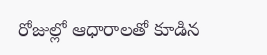రోజుల్లో ఆధారాలతో కూడిన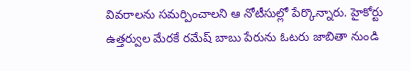వివరాలను సమర్పించాలని ఆ నోటీసుల్లో పేర్కొన్నారు. హైకోర్టు ఉత్తర్వుల మేరకే రమేష్ బాబు పేరును ఓటరు జాబితా నుండి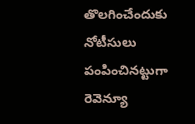తొలగించేందుకు నోటీసులు పంపించినట్టుగా రెవెన్యూ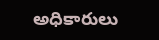అధికారులు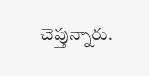చెప్తున్నారు.